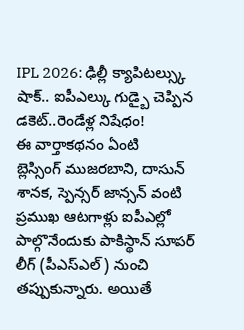IPL 2026: ఢిల్లీ క్యాపిటల్స్కు షాక్.. ఐపీఎల్కు గుడ్బై చెప్పిన డకెట్..రెండేళ్ల నిషేధం!
ఈ వార్తాకథనం ఏంటి
బ్లెస్సింగ్ ముజరబాని, దాసున్ శానక, స్పెన్సర్ జాన్సన్ వంటి ప్రముఖ ఆటగాళ్లు ఐపీఎల్లో పాల్గొనేందుకు పాకిస్థాన్ సూపర్ లీగ్ (పీఎస్ఎల్) నుంచి తప్పుకున్నారు. అయితే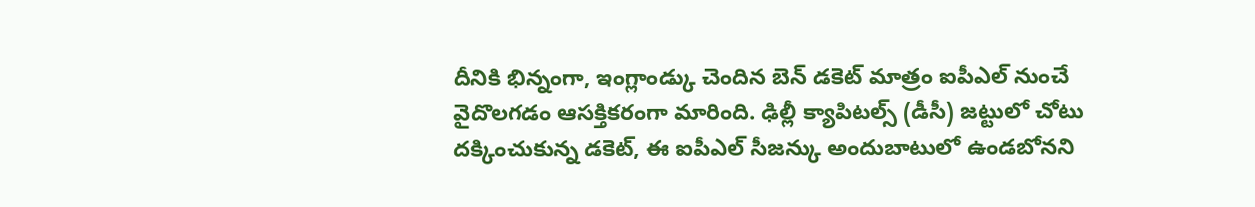దీనికి భిన్నంగా, ఇంగ్లాండ్కు చెందిన బెన్ డకెట్ మాత్రం ఐపీఎల్ నుంచే వైదొలగడం ఆసక్తికరంగా మారింది. ఢిల్లీ క్యాపిటల్స్ (డీసీ) జట్టులో చోటు దక్కించుకున్న డకెట్, ఈ ఐపీఎల్ సీజన్కు అందుబాటులో ఉండబోనని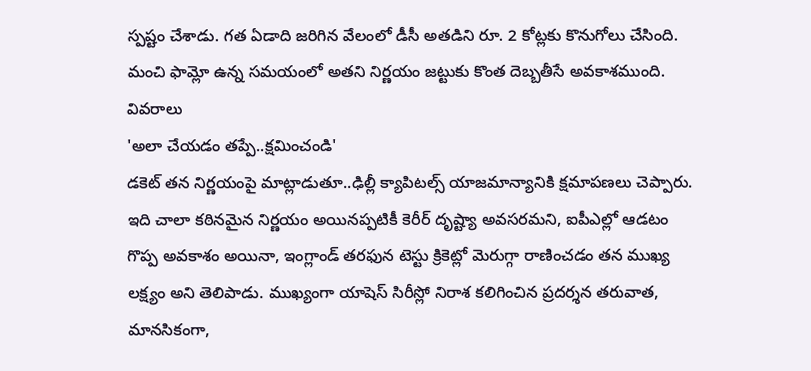స్పష్టం చేశాడు. గత ఏడాది జరిగిన వేలంలో డీసీ అతడిని రూ. 2 కోట్లకు కొనుగోలు చేసింది. మంచి ఫామ్లో ఉన్న సమయంలో అతని నిర్ణయం జట్టుకు కొంత దెబ్బతీసే అవకాశముంది.
వివరాలు
'అలా చేయడం తప్పే..క్షమించండి'
డకెట్ తన నిర్ణయంపై మాట్లాడుతూ..ఢిల్లీ క్యాపిటల్స్ యాజమాన్యానికి క్షమాపణలు చెప్పారు. ఇది చాలా కఠినమైన నిర్ణయం అయినప్పటికీ కెరీర్ దృష్ట్యా అవసరమని, ఐపీఎల్లో ఆడటం గొప్ప అవకాశం అయినా, ఇంగ్లాండ్ తరఫున టెస్టు క్రికెట్లో మెరుగ్గా రాణించడం తన ముఖ్య లక్ష్యం అని తెలిపాడు. ముఖ్యంగా యాషెస్ సిరీస్లో నిరాశ కలిగించిన ప్రదర్శన తరువాత, మానసికంగా,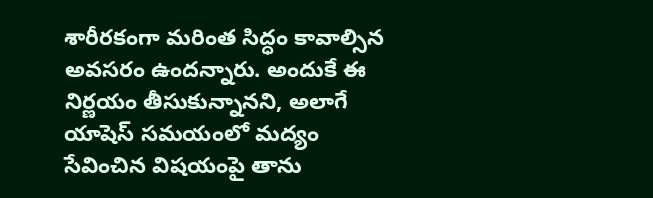శారీరకంగా మరింత సిద్ధం కావాల్సిన అవసరం ఉందన్నారు. అందుకే ఈ నిర్ణయం తీసుకున్నానని, అలాగే యాషెస్ సమయంలో మద్యం సేవించిన విషయంపై తాను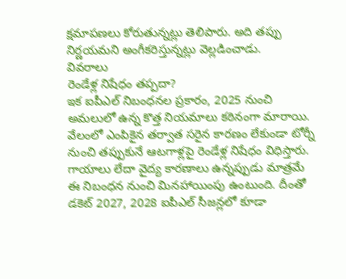క్షమాపణలు కోరుతున్నట్లు తెలిపారు. అది తప్పు నిర్ణయమని అంగీకరిస్తున్నట్లు వెల్లడించాడు.
వివరాలు
రెండేళ్ల నిషేధం తప్పదా?
ఇక ఐపీఎల్ నిబంధనల ప్రకారం, 2025 నుంచి అమలులో ఉన్న కొత్త నియమాలు కఠినంగా మారాయి. వేలంలో ఎంపికైన తర్వాత సరైన కారణం లేకుండా టోర్నీ నుంచి తప్పుకునే ఆటగాళ్లపై రెండేళ్ల నిషేధం విధిస్తారు. గాయాలు లేదా వైద్య కారణాలు ఉన్నప్పుడు మాత్రమే ఈ నిబంధన నుంచి మినహాయింపు ఉంటుంది. దీంతో డకెట్ 2027, 2028 ఐపీఎల్ సీజన్లలో కూడా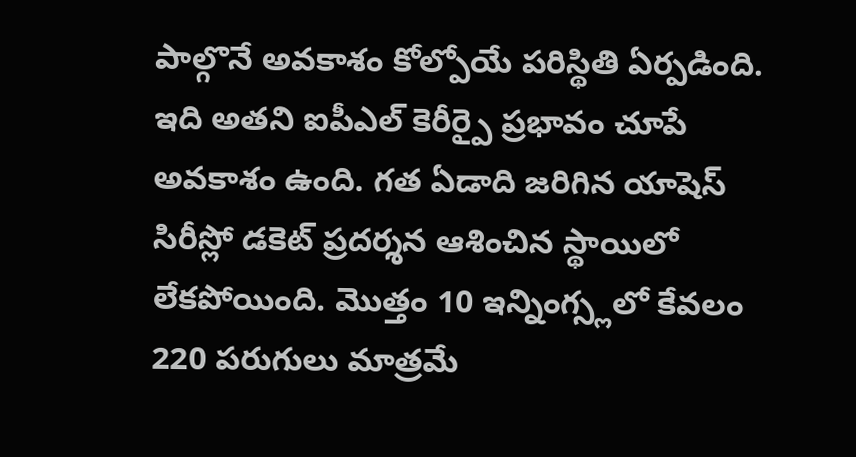పాల్గొనే అవకాశం కోల్పోయే పరిస్థితి ఏర్పడింది. ఇది అతని ఐపీఎల్ కెరీర్పై ప్రభావం చూపే అవకాశం ఉంది. గత ఏడాది జరిగిన యాషెస్ సిరీస్లో డకెట్ ప్రదర్శన ఆశించిన స్థాయిలో లేకపోయింది. మొత్తం 10 ఇన్నింగ్స్లలో కేవలం 220 పరుగులు మాత్రమే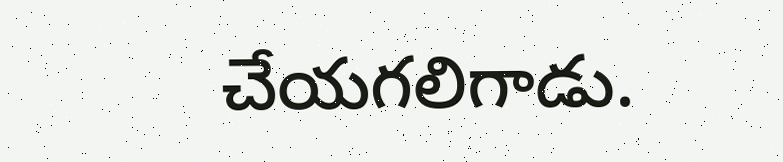చేయగలిగాడు.